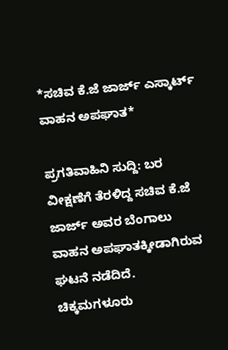*ಸಚಿವ ಕೆ.ಜೆ ಜಾರ್ಜ್ ಎಸ್ಕಾರ್ಟ್ ವಾಹನ ಅಪಘಾತ*

ಪ್ರಗತಿವಾಹಿನಿ ಸುದ್ದಿ: ಬರ ವೀಕ್ಷಣೆಗೆ ತೆರಳಿದ್ದ ಸಚಿವ ಕೆ.ಜೆ ಜಾರ್ಜ್ ಅವರ ಬೆಂಗಾಲು ವಾಹನ ಅಪಘಾತಕ್ಕೀಡಾಗಿರುವ ಘಟನೆ ನಡೆದಿದೆ. ಚಿಕ್ಕಮಗಳೂರು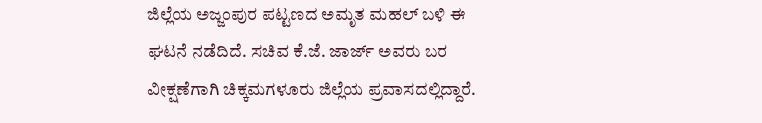ಜಿಲ್ಲೆಯ ಅಜ್ಜಂಪುರ ಪಟ್ಟಣದ ಅಮೃತ ಮಹಲ್ ಬಳಿ ಈ ಘಟನೆ ನಡೆದಿದೆ. ಸಚಿವ ಕೆ.ಜೆ. ಜಾರ್ಜ್‌ ಅವರು ಬರ ವೀಕ್ಷಣೆಗಾಗಿ ಚಿಕ್ಕಮಗಳೂರು ಜಿಲ್ಲೆಯ ಪ್ರವಾಸದಲ್ಲಿದ್ದಾರೆ.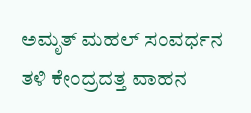ಅಮೃತ್ ಮಹಲ್ ಸಂವರ್ಧನ ತಳಿ ಕೇಂದ್ರದತ್ತ ವಾಹನ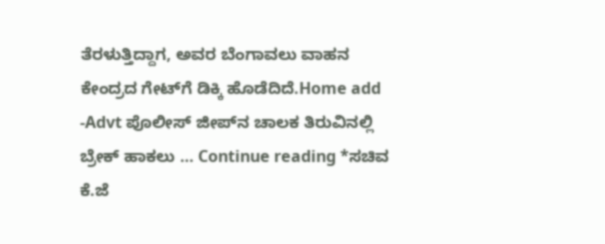ತೆರಳುತ್ತಿದ್ದಾಗ, ಅವರ ಬೆಂಗಾವಲು ವಾಹನ ಕೇಂದ್ರದ ಗೇಟ್‌ಗೆ ಡಿಕ್ಕಿ ಹೊಡೆದಿದೆ.Home add -Advt ಪೊಲೀಸ್‌ ಜೀಪ್‌ನ ಚಾಲಕ ತಿರುವಿನಲ್ಲಿ ಬ್ರೇಕ್‌ ಹಾಕಲು … Continue reading *ಸಚಿವ ಕೆ.ಜೆ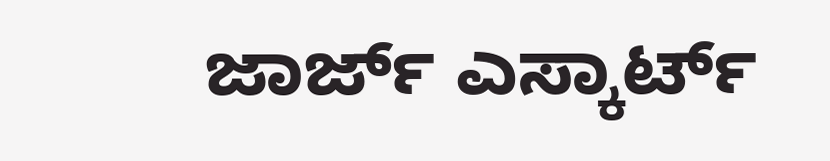ಜಾರ್ಜ್ ಎಸ್ಕಾರ್ಟ್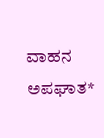ವಾಹನ ಅಪಘಾತ*